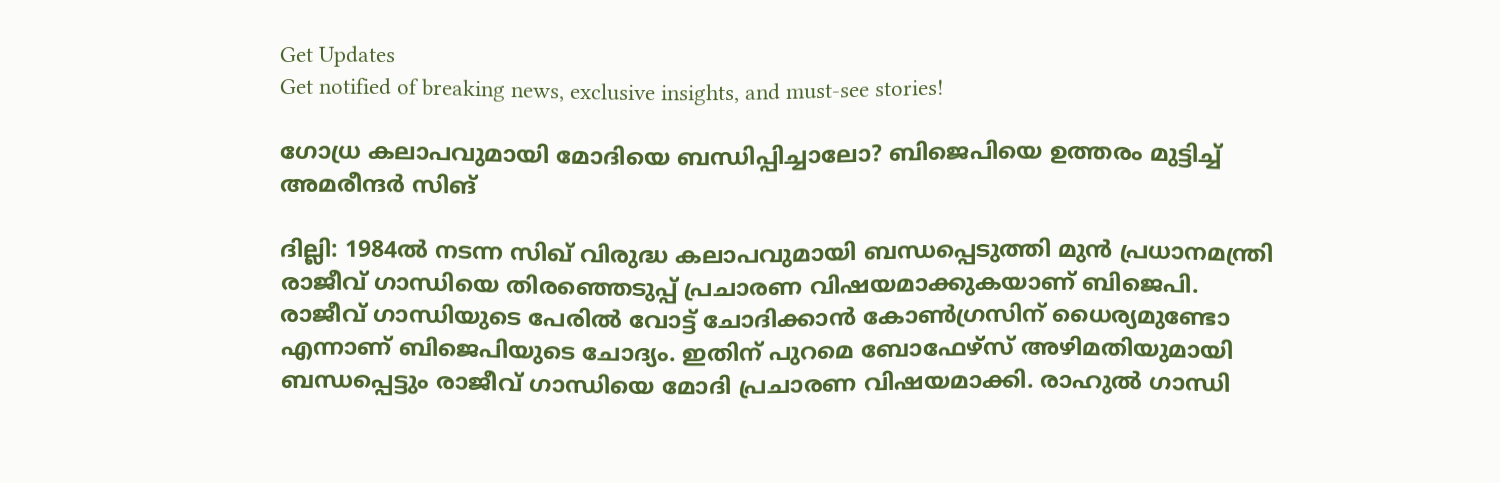Get Updates
Get notified of breaking news, exclusive insights, and must-see stories!

ഗോധ്ര കലാപവുമായി മോദിയെ ബന്ധിപ്പിച്ചാലോ? ബിജെപിയെ ഉത്തരം മുട്ടിച്ച് അമരീന്ദര്‍ സിങ്

ദില്ലി: 1984ല്‍ നടന്ന സിഖ് വിരുദ്ധ കലാപവുമായി ബന്ധപ്പെടുത്തി മുന്‍ പ്രധാനമന്ത്രി രാജീവ് ഗാന്ധിയെ തിരഞ്ഞെടുപ്പ് പ്രചാരണ വിഷയമാക്കുകയാണ് ബിജെപി. രാജീവ് ഗാന്ധിയുടെ പേരില്‍ വോട്ട് ചോദിക്കാന്‍ കോണ്‍ഗ്രസിന് ധൈര്യമുണ്ടോ എന്നാണ് ബിജെപിയുടെ ചോദ്യം. ഇതിന് പുറമെ ബോഫേഴ്‌സ് അഴിമതിയുമായി ബന്ധപ്പെട്ടും രാജീവ് ഗാന്ധിയെ മോദി പ്രചാരണ വിഷയമാക്കി. രാഹുല്‍ ഗാന്ധി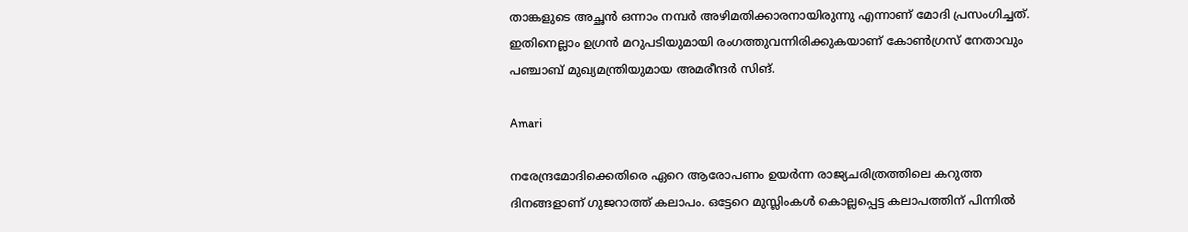താങ്കളുടെ അച്ഛന്‍ ഒന്നാം നമ്പര്‍ അഴിമതിക്കാരനായിരുന്നു എന്നാണ് മോദി പ്രസംഗിച്ചത്. ഇതിനെല്ലാം ഉഗ്രന്‍ മറുപടിയുമായി രംഗത്തുവന്നിരിക്കുകയാണ് കോണ്‍ഗ്രസ് നേതാവും പഞ്ചാബ് മുഖ്യമന്ത്രിയുമായ അമരീന്ദര്‍ സിങ്.

Amari

നരേന്ദ്രമോദിക്കെതിരെ ഏറെ ആരോപണം ഉയര്‍ന്ന രാജ്യചരിത്രത്തിലെ കറുത്ത ദിനങ്ങളാണ് ഗുജറാത്ത് കലാപം. ഒട്ടേറെ മുസ്ലിംകള്‍ കൊല്ലപ്പെട്ട കലാപത്തിന് പിന്നില്‍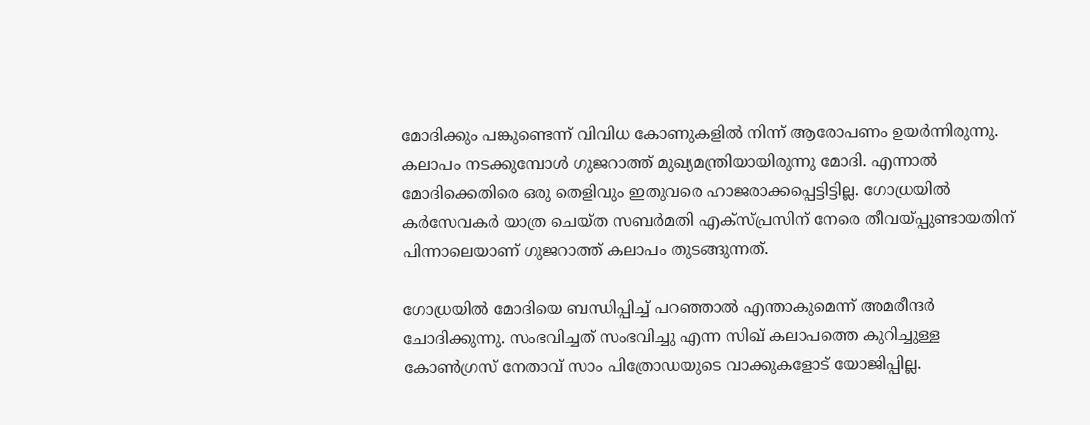മോദിക്കും പങ്കുണ്ടെന്ന് വിവിധ കോണുകളില്‍ നിന്ന് ആരോപണം ഉയര്‍ന്നിരുന്നു. കലാപം നടക്കുമ്പോള്‍ ഗുജറാത്ത് മുഖ്യമന്ത്രിയായിരുന്നു മോദി. എന്നാല്‍ മോദിക്കെതിരെ ഒരു തെളിവും ഇതുവരെ ഹാജരാക്കപ്പെട്ടിട്ടില്ല. ഗോധ്രയില്‍ കര്‍സേവകര്‍ യാത്ര ചെയ്ത സബര്‍മതി എക്‌സ്പ്രസിന് നേരെ തീവയ്പ്പുണ്ടായതിന് പിന്നാലെയാണ് ഗുജറാത്ത് കലാപം തുടങ്ങുന്നത്.

ഗോധ്രയില്‍ മോദിയെ ബന്ധിപ്പിച്ച് പറഞ്ഞാല്‍ എന്താകുമെന്ന് അമരീന്ദര്‍ ചോദിക്കുന്നു. സംഭവിച്ചത് സംഭവിച്ചു എന്ന സിഖ് കലാപത്തെ കുറിച്ചുള്ള കോണ്‍ഗ്രസ് നേതാവ് സാം പിത്രോഡയുടെ വാക്കുകളോട് യോജിപ്പില്ല.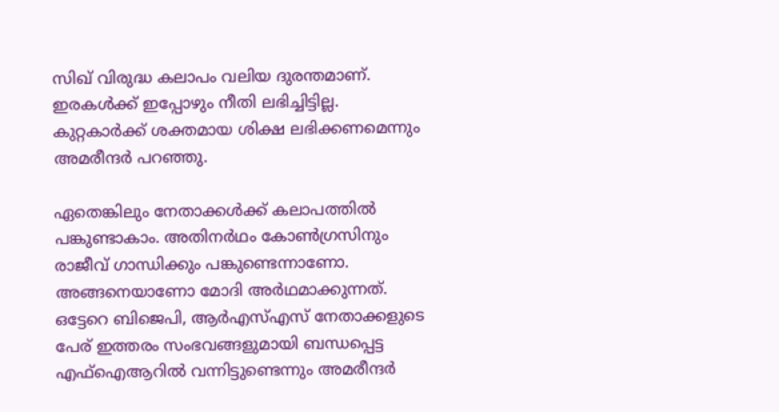സിഖ് വിരുദ്ധ കലാപം വലിയ ദുരന്തമാണ്. ഇരകള്‍ക്ക് ഇപ്പോഴും നീതി ലഭിച്ചിട്ടില്ല. കുറ്റകാര്‍ക്ക് ശക്തമായ ശിക്ഷ ലഭിക്കണമെന്നും അമരീന്ദര്‍ പറഞ്ഞു.

ഏതെങ്കിലും നേതാക്കള്‍ക്ക് കലാപത്തില്‍ പങ്കുണ്ടാകാം. അതിനര്‍ഥം കോണ്‍ഗ്രസിനും രാജീവ് ഗാന്ധിക്കും പങ്കുണ്ടെന്നാണോ. അങ്ങനെയാണോ മോദി അര്‍ഥമാക്കുന്നത്. ഒട്ടേറെ ബിജെപി, ആര്‍എസ്എസ് നേതാക്കളുടെ പേര് ഇത്തരം സംഭവങ്ങളുമായി ബന്ധപ്പെട്ട എഫ്‌ഐആറില്‍ വന്നിട്ടുണ്ടെന്നും അമരീന്ദര്‍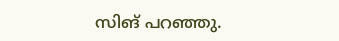സിങ് പറഞ്ഞു.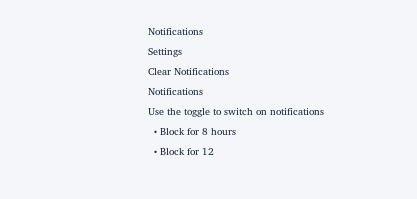Notifications
Settings
Clear Notifications
Notifications
Use the toggle to switch on notifications
  • Block for 8 hours
  • Block for 12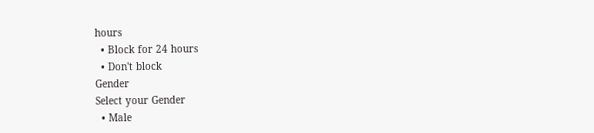hours
  • Block for 24 hours
  • Don't block
Gender
Select your Gender
  • Male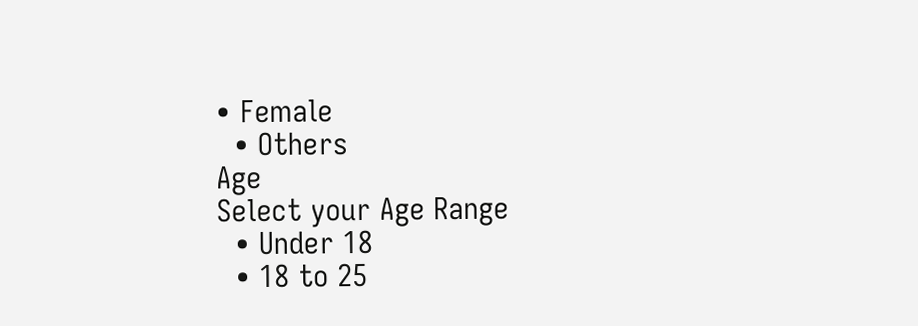• Female
  • Others
Age
Select your Age Range
  • Under 18
  • 18 to 25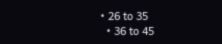• 26 to 35
  • 36 to 45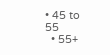• 45 to 55
  • 55+